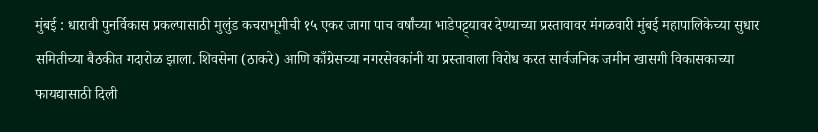मुंबई : धारावी पुनर्विकास प्रकल्पासाठी मुलुंड कचराभूमीची १५ एकर जागा पाच वर्षांच्या भाडेपट्ट्यावर देण्याच्या प्रस्तावावर मंगळवारी मुंबई महापालिकेच्या सुधार समितीच्या बैठकीत गदारोळ झाला. शिवसेना (ठाकरे) आणि काँग्रेसच्या नगरसेवकांनी या प्रस्तावाला विरोध करत सार्वजनिक जमीन खासगी विकासकाच्या फायद्यासाठी दिली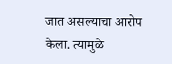जात असल्याचा आरोप केला. त्यामुळे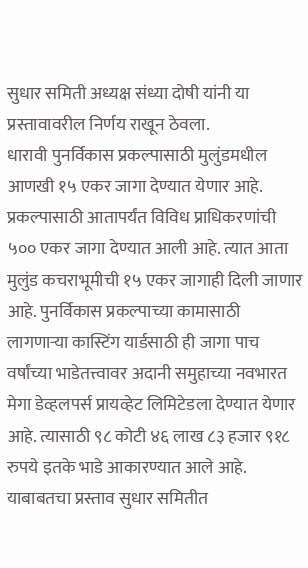सुधार समिती अध्यक्ष संध्या दोषी यांनी या प्रस्तावावरील निर्णय राखून ठेवला.
धारावी पुनर्विकास प्रकल्पासाठी मुलुंडमधील आणखी १५ एकर जागा देण्यात येणार आहे. प्रकल्पासाठी आतापर्यंत विविध प्राधिकरणांची ५०० एकर जागा देण्यात आली आहे. त्यात आता मुलुंड कचराभूमीची १५ एकर जागाही दिली जाणार आहे. पुनर्विकास प्रकल्पाच्या कामासाठी लागणाऱ्या कास्टिंग यार्डसाठी ही जागा पाच वर्षांच्या भाडेतत्त्वावर अदानी समुहाच्या नवभारत मेगा डेव्हलपर्स प्रायव्हेट लिमिटेडला देण्यात येणार आहे. त्यासाठी ९८ कोटी ४६ लाख ८३ हजार ९१८ रुपये इतके भाडे आकारण्यात आले आहे. याबाबतचा प्रस्ताव सुधार समितीत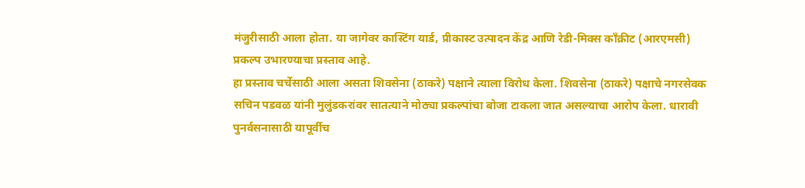मंजुरीसाठी आला होता. या जागेवर कास्टिंग यार्ड, प्रीकास्ट उत्पादन केंद्र आणि रेडी-मिक्स काँक्रीट (आरएमसी) प्रकल्प उभारण्याचा प्रस्ताव आहे.
हा प्रस्ताव चर्चेसाठी आला असता शिवसेना (ठाकरे) पक्षाने त्याला विरोध केला. शिवसेना (ठाकरे) पक्षाचे नगरसेवक सचिन पडवळ यांनी मुलुंडकरांवर सातत्याने मोठ्या प्रकल्पांचा बोजा टाकला जात असल्याचा आरोप केला. धारावी पुनर्वसनासाठी यापूर्वीच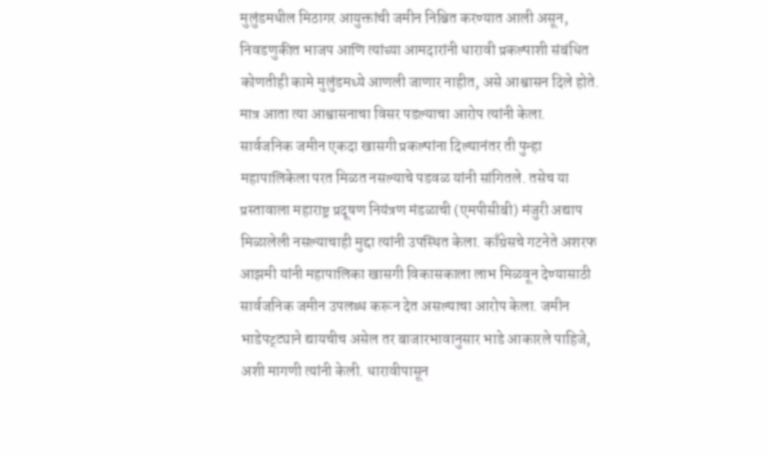मुलुंडमधील मिठागर आयुक्तांची जमीन निश्चित करण्यात आली असून, निवडणुकीत भाजप आणि त्यांच्या आमदारांनी धारावी प्रकल्पाशी संबंधित कोणतीही कामे मुलुंडमध्ये आणली जाणार नाहीत, असे आश्वासन दिले होते. मात्र आता त्या आश्वासनाचा विसर पडल्याचा आरोप त्यांनी केला.
सार्वजनिक जमीन एकदा खासगी प्रकल्पांना दिल्यानंतर ती पुन्हा महापालिकेला परत मिळत नसल्याचे पडवळ यांनी सांगितले. तसेच या प्रस्तावाला महाराष्ट्र प्रदूषण नियंत्रण मंडळाची (एमपीसीबी) मंजुरी अद्याप मिळालेली नसल्याचाही मुद्दा त्यांनी उपस्थित केला. काँग्रेसचे गटनेते अशरफ आझमी यांनी महापालिका खासगी विकासकाला लाभ मिळवून देण्यासाठी सार्वजनिक जमीन उपलब्ध करून देत असल्याचा आरोप केला. जमीन भाडेपट्ट्याने द्यायचीच असेल तर बाजारभावानुसार भाडे आकारले पाहिजे, अशी मागणी त्यांनी केली. धारावीपासून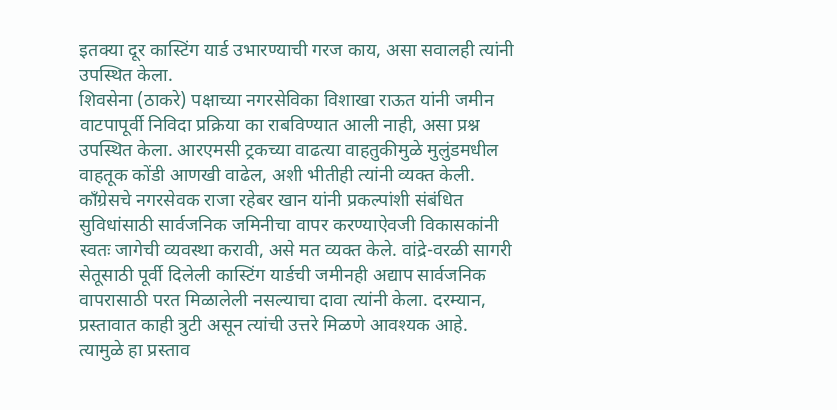इतक्या दूर कास्टिंग यार्ड उभारण्याची गरज काय, असा सवालही त्यांनी उपस्थित केला.
शिवसेना (ठाकरे) पक्षाच्या नगरसेविका विशाखा राऊत यांनी जमीन वाटपापूर्वी निविदा प्रक्रिया का राबविण्यात आली नाही, असा प्रश्न उपस्थित केला. आरएमसी ट्रकच्या वाढत्या वाहतुकीमुळे मुलुंडमधील वाहतूक कोंडी आणखी वाढेल, अशी भीतीही त्यांनी व्यक्त केली.
काँग्रेसचे नगरसेवक राजा रहेबर खान यांनी प्रकल्पांशी संबंधित सुविधांसाठी सार्वजनिक जमिनीचा वापर करण्याऐवजी विकासकांनी स्वतः जागेची व्यवस्था करावी, असे मत व्यक्त केले. वांद्रे-वरळी सागरी सेतूसाठी पूर्वी दिलेली कास्टिंग यार्डची जमीनही अद्याप सार्वजनिक वापरासाठी परत मिळालेली नसल्याचा दावा त्यांनी केला. दरम्यान, प्रस्तावात काही त्रुटी असून त्यांची उत्तरे मिळणे आवश्यक आहे. त्यामुळे हा प्रस्ताव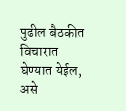पुढील बैठकीत विचारात घेण्यात येईल, असे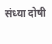संध्या दोषी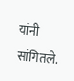यांनी सांगितले.